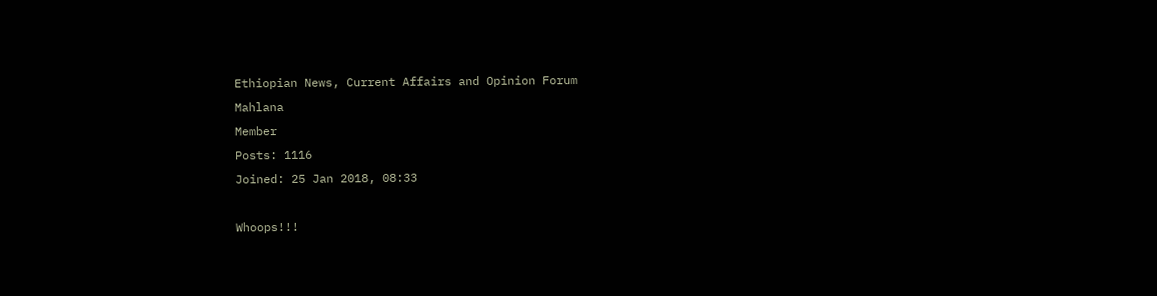Ethiopian News, Current Affairs and Opinion Forum
Mahlana
Member
Posts: 1116
Joined: 25 Jan 2018, 08:33

Whoops!!!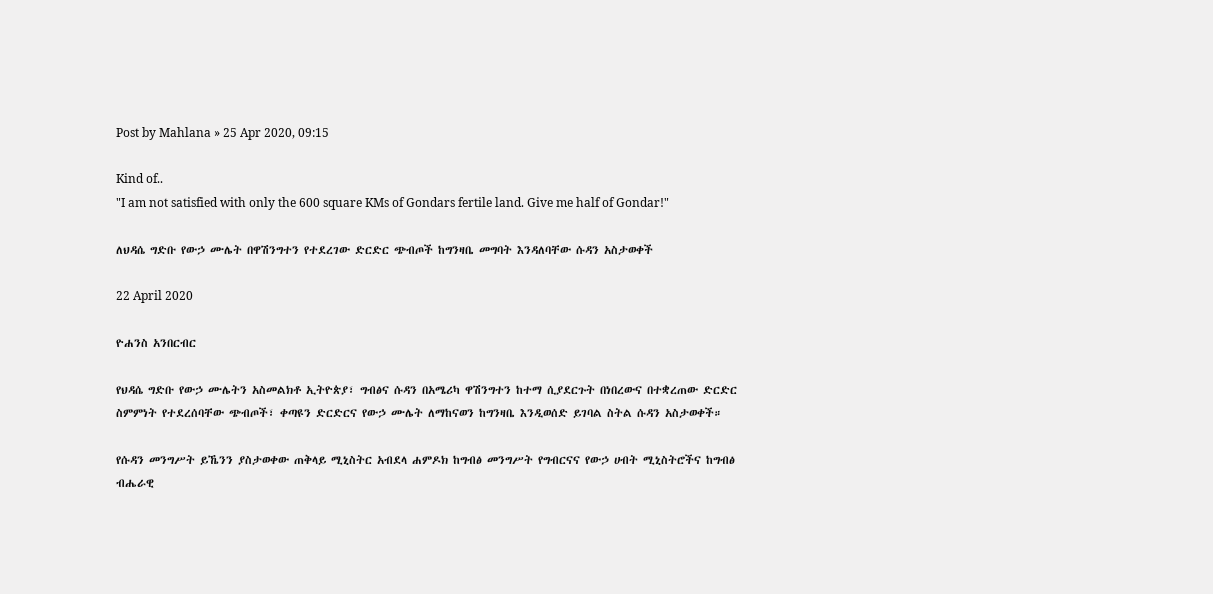Post by Mahlana » 25 Apr 2020, 09:15

Kind of..
"I am not satisfied with only the 600 square KMs of Gondars fertile land. Give me half of Gondar!"

ለህዳሴ ግድቡ የውኃ ሙሌት በዋሽንግተን የተደረገው ድርድር ጭብጦች ከግንዛቤ መግባት እንዳለባቸው ሱዳን አስታወቀች

22 April 2020

ዮሐንስ አንበርብር

የህዳሴ ግድቡ የውኃ ሙሌትን አስመልክቶ ኢትዮጵያ፣ ግብፅና ሱዳን በአሜሪካ ዋሽንግተን ከተማ ሲያደርጉት በነበረውና በተቋረጠው ድርድር ስምምነት የተደረሰባቸው ጭብጦች፣ ቀጣዩን ድርድርና የውኃ ሙሌት ለማከናወን ከግንዛቤ እንዲወሰድ ይገባል ስትል ሱዳን አስታወቀች።

የሱዳን መንግሥት ይኼንን ያስታወቀው ጠቅላይ ሚኒስትር አብደላ ሐምዶክ ከግብፅ መንግሥት የግብርናና የውኃ ሀብት ሚኒስትሮችና ከግብፅ ብሔራዊ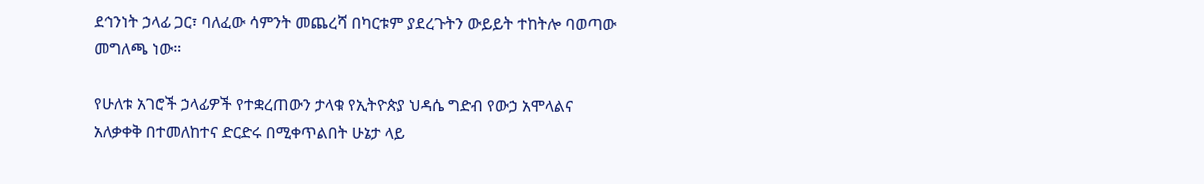ደኅንነት ኃላፊ ጋር፣ ባለፈው ሳምንት መጨረሻ በካርቱም ያደረጉትን ውይይት ተከትሎ ባወጣው መግለጫ ነው።

የሁለቱ አገሮች ኃላፊዎች የተቋረጠውን ታላቁ የኢትዮጵያ ህዳሴ ግድብ የውኃ አሞላልና አለቃቀቅ በተመለከተና ድርድሩ በሚቀጥልበት ሁኔታ ላይ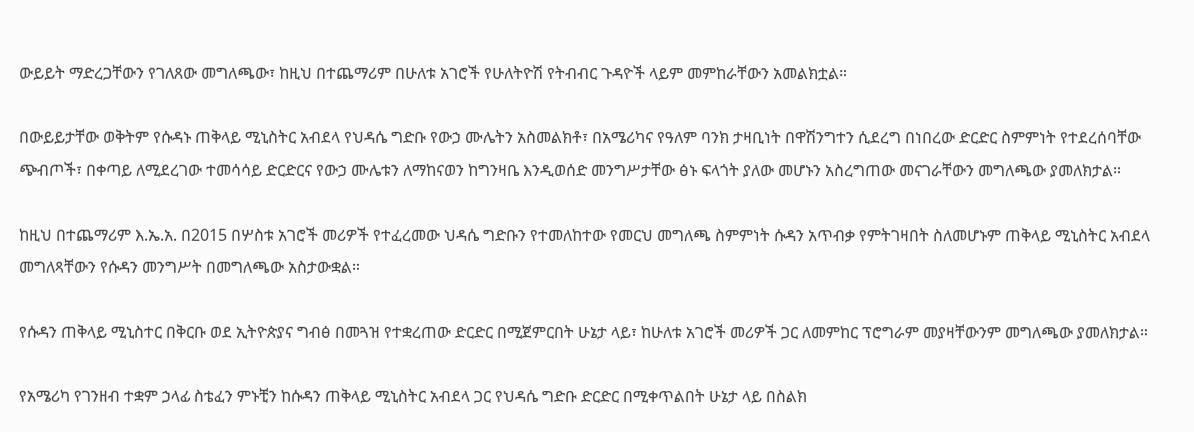ውይይት ማድረጋቸውን የገለጸው መግለጫው፣ ከዚህ በተጨማሪም በሁለቱ አገሮች የሁለትዮሽ የትብብር ጉዳዮች ላይም መምከራቸውን አመልክቷል።

በውይይታቸው ወቅትም የሱዳኑ ጠቅላይ ሚኒስትር አብደላ የህዳሴ ግድቡ የውኃ ሙሌትን አስመልክቶ፣ በአሜሪካና የዓለም ባንክ ታዛቢነት በዋሽንግተን ሲደረግ በነበረው ድርድር ስምምነት የተደረሰባቸው ጭብጦች፣ በቀጣይ ለሚደረገው ተመሳሳይ ድርድርና የውኃ ሙሌቱን ለማከናወን ከግንዛቤ እንዲወሰድ መንግሥታቸው ፅኑ ፍላጎት ያለው መሆኑን አስረግጠው መናገራቸውን መግለጫው ያመለክታል።

ከዚህ በተጨማሪም እ.ኤ.አ. በ2015 በሦስቱ አገሮች መሪዎች የተፈረመው ህዳሴ ግድቡን የተመለከተው የመርህ መግለጫ ስምምነት ሱዳን አጥብቃ የምትገዛበት ስለመሆኑም ጠቅላይ ሚኒስትር አብደላ መግለጻቸውን የሱዳን መንግሥት በመግለጫው አስታውቋል።

የሱዳን ጠቅላይ ሚኒስተር በቅርቡ ወደ ኢትዮጵያና ግብፅ በመጓዝ የተቋረጠው ድርድር በሚጀምርበት ሁኔታ ላይ፣ ከሁለቱ አገሮች መሪዎች ጋር ለመምከር ፕሮግራም መያዛቸውንም መግለጫው ያመለክታል።

የአሜሪካ የገንዘብ ተቋም ኃላፊ ስቴፈን ምኑቺን ከሱዳን ጠቅላይ ሚኒስትር አብደላ ጋር የህዳሴ ግድቡ ድርድር በሚቀጥልበት ሁኔታ ላይ በስልክ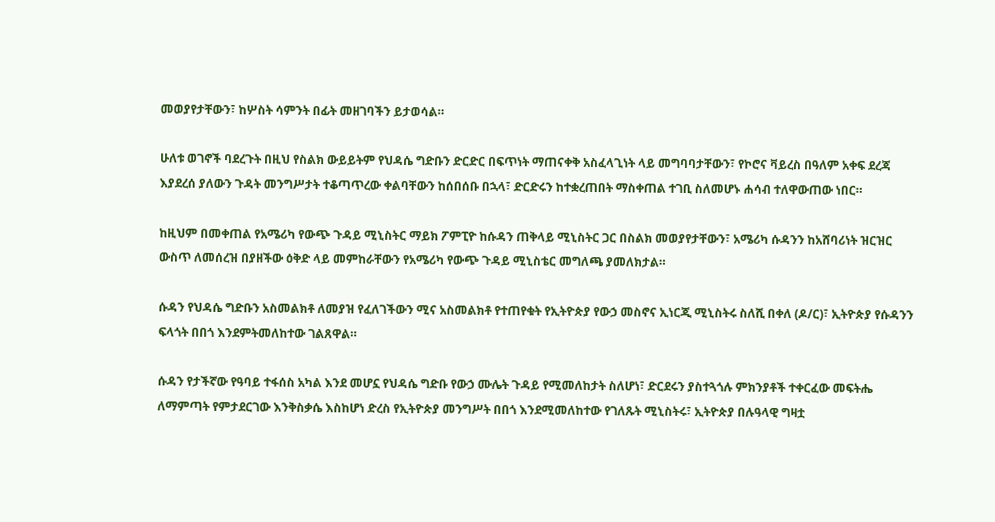መወያየታቸውን፣ ከሦስት ሳምንት በፊት መዘገባችን ይታወሳል።

ሁለቱ ወገኖች ባደረጉት በዚህ የስልክ ውይይትም የህዳሴ ግድቡን ድርድር በፍጥነት ማጠናቀቅ አስፈላጊነት ላይ መግባባታቸውን፣ የኮሮና ቫይረስ በዓለም አቀፍ ደረጃ እያደረሰ ያለውን ጉዳት መንግሥታት ተቆጣጥረው ቀልባቸውን ከሰበሰቡ በኋላ፣ ድርድሩን ከተቋረጠበት ማስቀጠል ተገቢ ስለመሆኑ ሐሳብ ተለዋውጠው ነበር።

ከዚህም በመቀጠል የአሜሪካ የውጭ ጉዳይ ሚኒስትር ማይክ ፖምፒዮ ከሱዳን ጠቅላይ ሚኒስትር ጋር በስልክ መወያየታቸውን፣ አሜሪካ ሱዳንን ከአሸባሪነት ዝርዝር ውስጥ ለመሰረዝ በያዘችው ዕቅድ ላይ መምከራቸውን የአሜሪካ የውጭ ጉዳይ ሚኒስቴር መግለጫ ያመለክታል።

ሱዳን የህዳሴ ግድቡን አስመልክቶ ለመያዝ የፈለገችውን ሚና አስመልክቶ የተጠየቁት የኢትዮጵያ የውኃ መስኖና ኢነርጂ ሚኒስትሩ ስለሺ በቀለ (ዶ/ር)፣ ኢትዮጵያ የሱዳንን ፍላጎት በበጎ እንደምትመለከተው ገልጸዋል።

ሱዳን የታችኛው የዓባይ ተፋሰስ አካል እንደ መሆኗ የህዳሴ ግድቡ የውኃ ሙሌት ጉዳይ የሚመለከታት ስለሆነ፣ ድርደሩን ያስተጓጎሉ ምክንያቶች ተቀርፈው መፍትሔ ለማምጣት የምታደርገው እንቅስቃሴ እስከሆነ ድረስ የኢትዮጵያ መንግሥት በበጎ እንደሚመለከተው የገለጹት ሚኒስትሩ፣ ኢትዮጵያ በሉዓላዊ ግዛቷ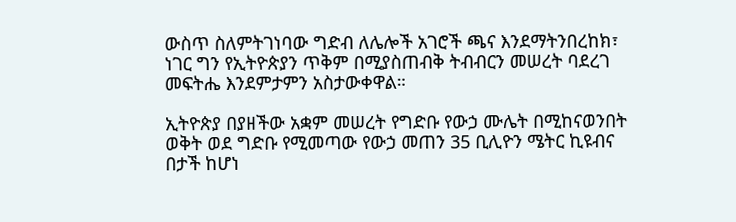ውስጥ ስለምትገነባው ግድብ ለሌሎች አገሮች ጫና እንደማትንበረከክ፣ ነገር ግን የኢትዮጵያን ጥቅም በሚያስጠብቅ ትብብርን መሠረት ባደረገ መፍትሔ እንደምታምን አስታውቀዋል።

ኢትዮጵያ በያዘችው አቋም መሠረት የግድቡ የውኃ ሙሌት በሚከናወንበት ወቅት ወደ ግድቡ የሚመጣው የውኃ መጠን 35 ቢሊዮን ሜትር ኪዩብና በታች ከሆነ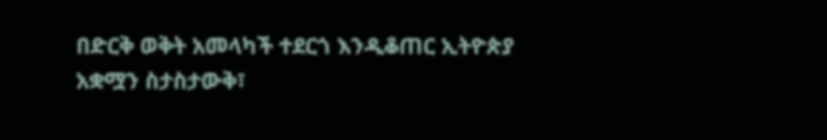በድርቅ ወቅት አመላካች ተደርጎ እንዲቆጠር ኢትዮጵያ አቋሟን ስታስታውቅ፣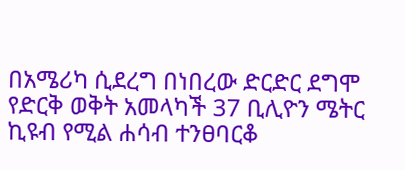በአሜሪካ ሲደረግ በነበረው ድርድር ደግሞ የድርቅ ወቅት አመላካች 37 ቢሊዮን ሜትር ኪዩብ የሚል ሐሳብ ተንፀባርቆ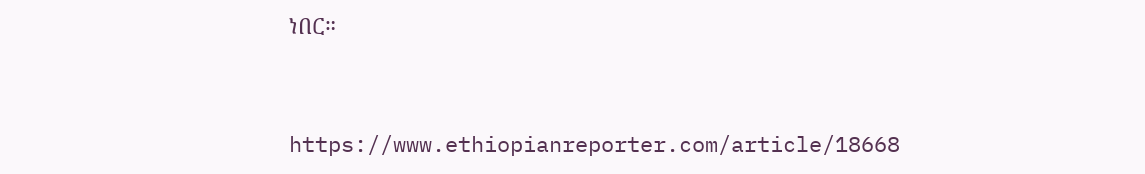ነበር።


https://www.ethiopianreporter.com/article/18668